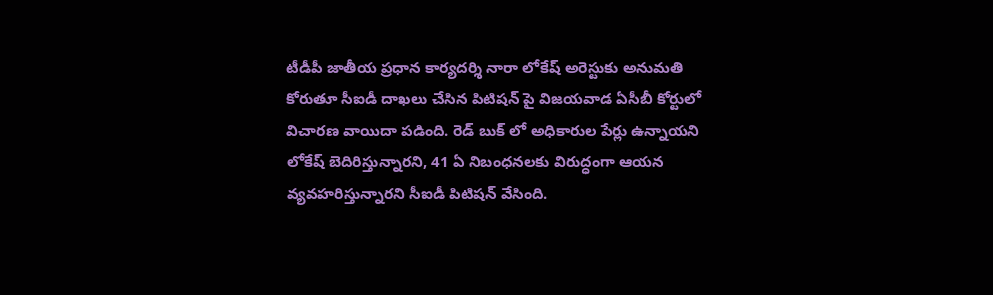టీడీపీ జాతీయ ప్రధాన కార్యదర్శి నారా లోకేష్ అరెస్టుకు అనుమతి కోరుతూ సీఐడీ దాఖలు చేసిన పిటిషన్ పై విజయవాడ ఏసీబీ కోర్టులో విచారణ వాయిదా పడింది. రెడ్ బుక్ లో అధికారుల పేర్లు ఉన్నాయని లోకేష్ బెదిరిస్తున్నారని, 41 ఏ నిబంధనలకు విరుద్ధంగా ఆయన వ్యవహరిస్తున్నారని సీఐడీ పిటిషన్ వేసింది.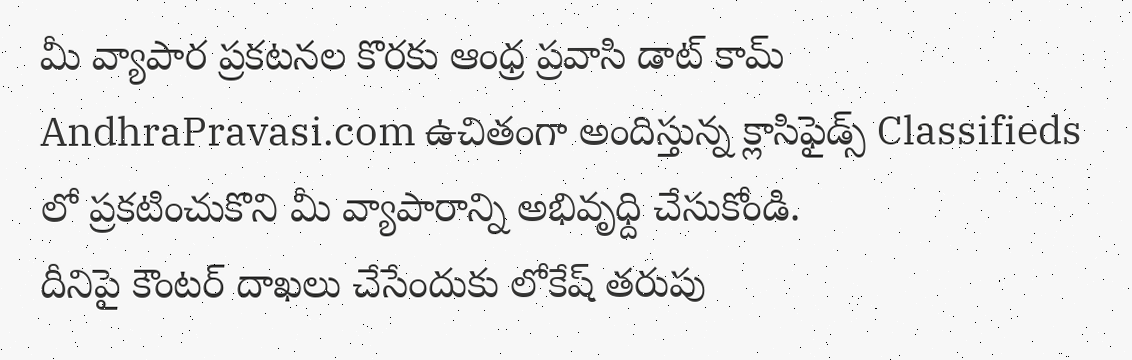మీ వ్యాపార ప్రకటనల కొరకు ఆంధ్ర ప్రవాసి డాట్ కామ్ AndhraPravasi.com ఉచితంగా అందిస్తున్న క్లాసిఫైడ్స్ Classifieds లో ప్రకటించుకొని మీ వ్యాపారాన్ని అభివృధ్ది చేసుకోండి.
దీనిపై కౌంటర్ దాఖలు చేసేందుకు లోకేష్ తరుపు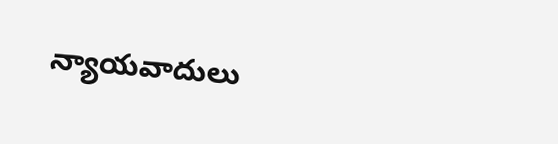న్యాయవాదులు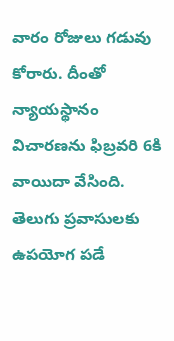వారం రోజులు గడువు కోరారు. దీంతో న్యాయస్థానం విచారణను ఫిబ్రవరి 6కి వాయిదా వేసింది.
తెలుగు ప్రవాసులకు ఉపయోగ పడే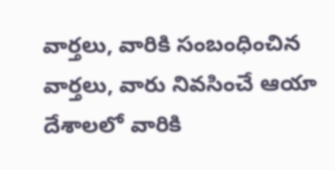వార్తలు, వారికి సంబంధించిన వార్తలు, వారు నివసించే ఆయా దేశాలలో వారికి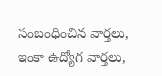సంబంధించిన వార్తలు, ఇంకా ఉద్యోగ వార్తలు,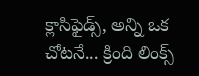క్లాసిఫైడ్స్, అన్ని ఒక చోటనే... క్రింది లింక్స్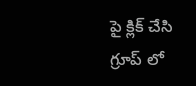పై క్లిక్ చేసి గ్రూప్ లో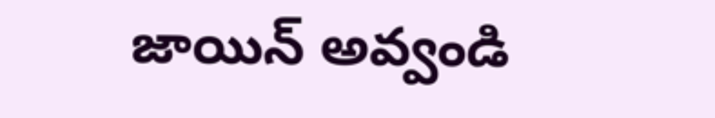జాయిన్ అవ్వండి